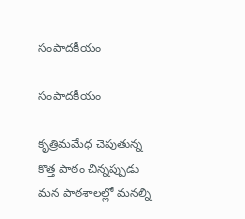సంపాదకీయం

సంపాదకీయం

కృత్రిమమేధ చెపుతున్న కొత్త పాఠం చిన్నప్పుడు మన పాఠశాలల్లో మనల్ని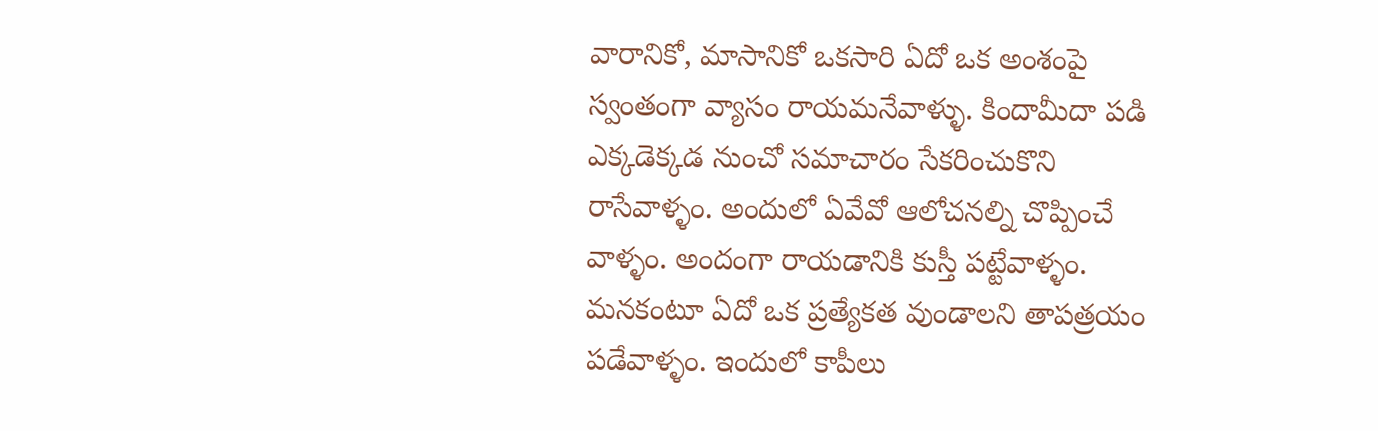వారానికో, మాసానికో ఒకసారి ఏదో ఒక అంశంపై స్వంతంగా వ్యాసం రాయమనేవాళ్ళు. కిందామీదా పడి ఎక్కడెక్కడ నుంచో సమాచారం సేకరించుకొని రాసేవాళ్ళం. అందులో ఏవేవో ఆలోచనల్ని చొప్పించే వాళ్ళం. అందంగా రాయడానికి కుస్తీ పట్టేవాళ్ళం. మనకంటూ ఏదో ఒక ప్రత్యేకత వుండాలని తాపత్రయం పడేవాళ్ళం. ఇందులో కాపీలు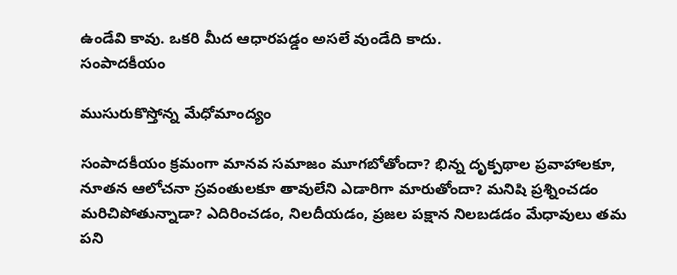ఉండేవి కావు. ఒకరి మీద ఆధారపడ్డం అసలే వుండేది కాదు.
సంపాదకీయం

ముసురుకొస్తోన్న మేధోమాంద్యం

సంపాదకీయం క్రమంగా మానవ సమాజం మూగబోతోందా? భిన్న దృక్పథాల ప్రవాహాలకూ, నూతన ఆలోచనా స్రవంతులకూ తావులేని ఎడారిగా మారుతోందా? మనిషి ప్రశ్నించడం మరిచిపోతున్నాడా? ఎదిరించడం, నిలదీయడం, ప్రజల పక్షాన నిలబడడం మేధావులు తమ పని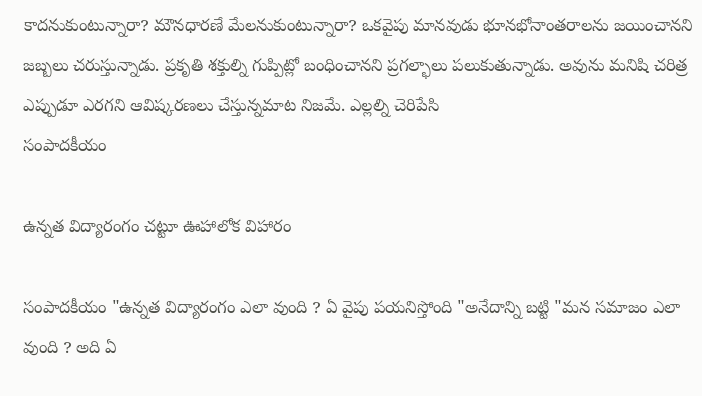కాదనుకుంటున్నారా? మౌనధారణే మేలనుకుంటున్నారా? ఒకవైపు మానవుడు భూనభోనాంతరాలను జయించానని జబ్బలు చరుస్తున్నాడు. ప్రకృతి శక్తుల్ని గుప్పిట్లో బంధించానని ప్రగల్భాలు పలుకుతున్నాడు. అవును మనిషి చరిత్ర ఎప్పుడూ ఎరగని ఆవిష్కరణలు చేస్తున్నమాట నిజమే. ఎల్లల్ని చెరిపేసి
సంపాదకీయం

ఉన్నత విద్యారంగం చట్టూ ఊహాలోక విహారం

సంపాదకీయం "ఉన్నత విద్యారంగం ఎలా వుంది ? ఏ వైపు పయనిస్తోంది "అనేదాన్ని బట్టి "మన సమాజం ఎలా వుంది ? అది ఏ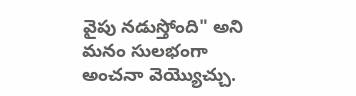వైపు నడుస్తోంది" అని మనం సులభంగా అంచనా వెయ్యొచ్చు.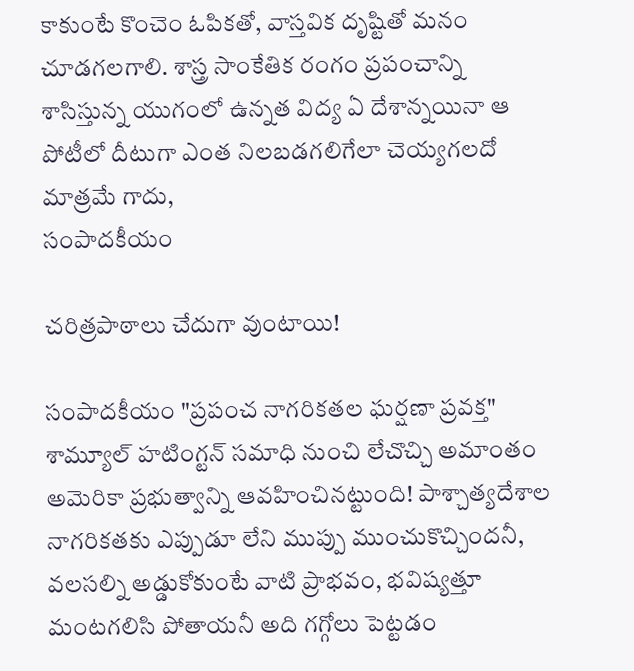కాకుంటే కొంచెం ఓపికతో, వాస్తవిక దృష్టితో మనం చూడగలగాలి. శాస్త్ర సాంకేతిక రంగం ప్రపంచాన్ని శాసిస్తున్న యుగంలో ఉన్నత విద్య ఏ దేశాన్నయినా ఆ పోటీలో దీటుగా ఎంత నిలబడగలిగేలా చెయ్యగలదో మాత్రమే గాదు,
సంపాదకీయం

చరిత్రపాఠాలు చేదుగా వుంటాయి!

సంపాదకీయం "ప్రపంచ నాగరికతల ఘర్షణా ప్రవక్త" శామ్యూల్ హటింగ్టన్ సమాధి నుంచి లేచొచ్చి అమాంతం అమెరికా ప్రభుత్వాన్ని ఆవహించినట్టుంది! పాశ్చాత్యదేశాల నాగరికతకు ఎప్పుడూ లేని ముప్పు ముంచుకొచ్చిందనీ, వలసల్ని అడ్డుకోకుంటే వాటి ప్రాభవం, భవిష్యత్తూ మంటగలిసి పోతాయనీ అది గగ్గోలు పెట్టడం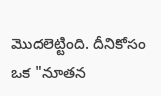మొదలెట్టింది. దీనికోసం ఒక "నూతన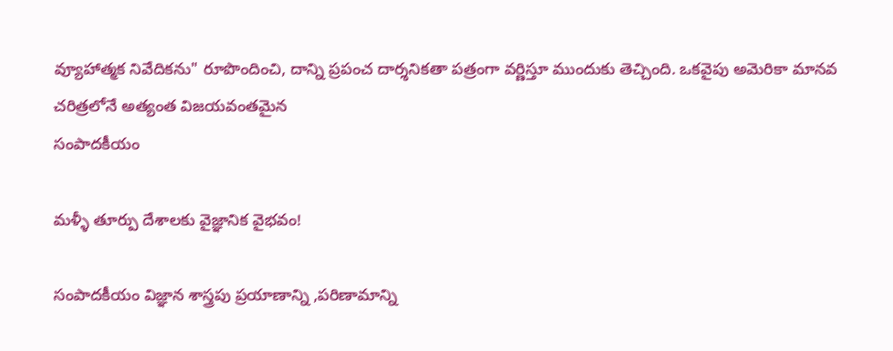వ్యూహాత్మక నివేదికను" రూపొందించి, దాన్ని ప్రపంచ దార్శనికతా పత్రంగా వర్ణిస్తూ ముందుకు తెచ్చింది. ఒకవైపు అమెరికా మానవ చరిత్రలోనే అత్యంత విజయవంతమైన
సంపాదకీయం

మళ్ళీ తూర్పు దేశాలకు వైజ్ఞానిక వైభవం!

సంపాదకీయం విజ్ఞాన శాస్త్రపు ప్రయాణాన్ని ,పరిణామాన్ని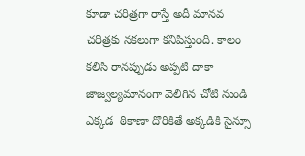కూడా చరిత్రగా రాస్తే అదీ మానవ చరిత్రకు నకలుగా కనిపిస్తుంది. కాలం కలిసి రానప్పుడు అప్పటి దాకా జాజ్వల్యమానంగా వెలిగిన చోటి నుండి ఎక్కడ  ఠికాణా దొరికితే అక్కడికి సైన్సూ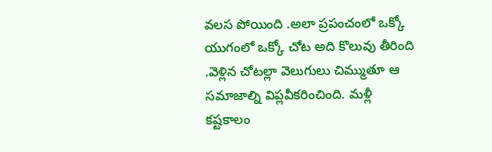వలస పోయింది .అలా ప్రపంచంలో ఒక్కో యుగంలో ఒక్కో చోట అది కొలువు తీరింది .వెళ్లిన చోటల్లా వెలుగులు చిమ్ముతూ ఆ సమాజాల్ని విప్లవీకరించింది. మళ్లీ కష్టకాలం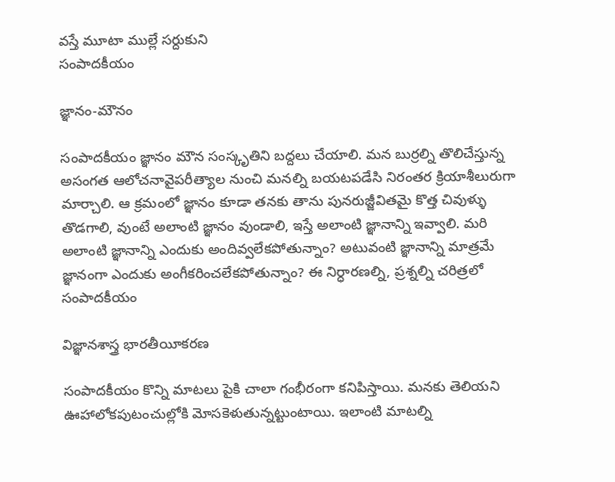వస్తే మూటా ముల్లే సర్దుకుని
సంపాదకీయం

జ్ఞానం-మౌనం

సంపాదకీయం జ్ఞానం మౌన సంస్కృతిని బద్దలు చేయాలి. మన బుర్రల్ని తొలిచేస్తున్న అసంగత ఆలోచనావైపరీత్యాల నుంచి మనల్ని బయటపడేసి నిరంతర క్రియాశీలురుగా మార్చాలి. ఆ క్రమంలో జ్ఞానం కూడా తనకు తాను పునరుజ్జీవితమై కొత్త చివుళ్ళు తొడగాలి, వుంటే అలాంటి జ్ఞానం వుండాలి, ఇస్తే అలాంటి జ్ఞానాన్ని ఇవ్వాలి. మరి అలాంటి జ్ఞానాన్ని ఎందుకు అందివ్వలేకపోతున్నాం? అటువంటి జ్ఞానాన్ని మాత్రమే జ్ఞానంగా ఎందుకు అంగీకరించలేకపోతున్నాం? ఈ నిర్ధారణల్ని, ప్రశ్నల్ని చరిత్రలో
సంపాదకీయం

విజ్ఞానశాస్త్ర భారతీయీకరణ

సంపాదకీయం కొన్ని మాటలు పైకి చాలా గంభీరంగా కనిపిస్తాయి. మనకు తెలియని ఊహాలోకపుటంచుల్లోకి మోసకెళుతున్నట్టుంటాయి. ఇలాంటి మాటల్ని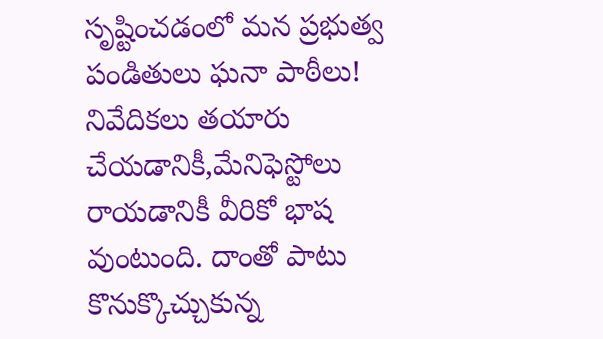సృష్టించడంలో మన ప్రభుత్వ పండితులు ఘనా పాఠీలు! నివేదికలు తయారు చేయడానికీ,మేనిఫెస్టోలు రాయడానికీ వీరికో భాష వుంటుంది. దాంతో పాటు కొనుక్కొచ్చుకున్న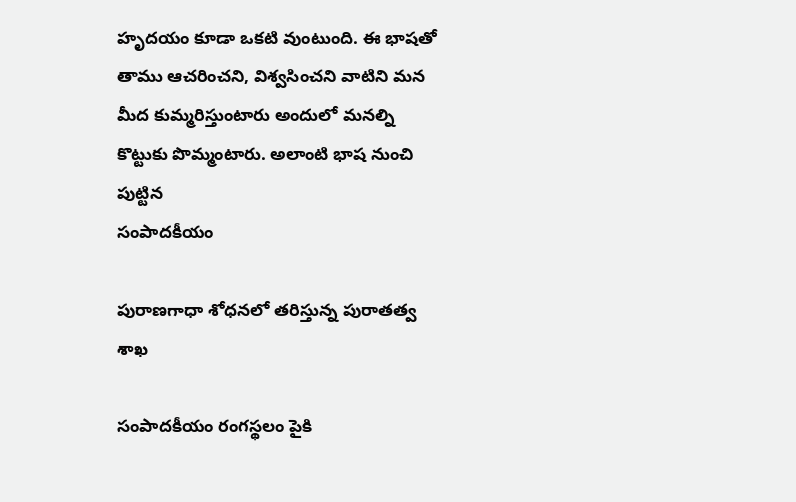హృదయం కూడా ఒకటి వుంటుంది. ఈ భాషతో తాము ఆచరించని, విశ్వసించని వాటిని మన మీద కుమ్మరిస్తుంటారు అందులో మనల్ని కొట్టుకు పొమ్మంటారు. అలాంటి భాష నుంచి పుట్టిన
సంపాదకీయం

పురాణగాధా శోధనలో తరిస్తున్న పురాతత్వ శాఖ

సంపాదకీయం రంగస్థలం పైకి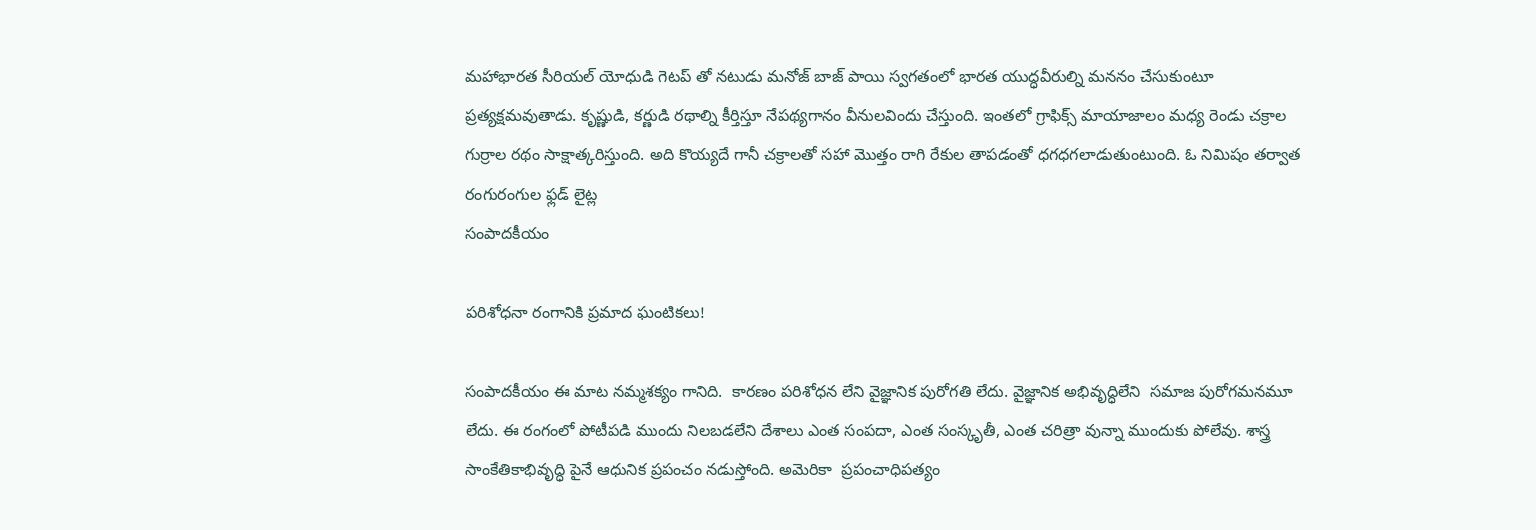మహాభారత సీరియల్ యోధుడి గెటప్ తో నటుడు మనోజ్ బాజ్ పాయి స్వగతంలో భారత యుద్ధవీరుల్ని మననం చేసుకుంటూ ప్రత్యక్షమవుతాడు. కృష్ణుడి, కర్ణుడి రథాల్ని కీర్తిస్తూ నేపథ్యగానం వీనులవిందు చేస్తుంది. ఇంతలో గ్రాఫిక్స్ మాయాజాలం మధ్య రెండు చక్రాల గుర్రాల రథం సాక్షాత్కరిస్తుంది. అది కొయ్యదే గానీ చక్రాలతో సహా మొత్తం రాగి రేకుల తాపడంతో ధగధగలాడుతుంటుంది. ఓ నిమిషం తర్వాత రంగురంగుల ఫ్లడ్ లైట్ల
సంపాదకీయం

పరిశోధనా రంగానికి ప్రమాద ఘంటికలు!

సంపాదకీయం ఈ మాట నమ్మశక్యం గానిది.  కారణం పరిశోధన లేని వైజ్ఞానిక పురోగతి లేదు. వైజ్ఞానిక అభివృద్ధిలేని  సమాజ పురోగమనమూ లేదు. ఈ రంగంలో పోటీపడి ముందు నిలబడలేని దేశాలు ఎంత సంపదా, ఎంత సంస్కృతీ, ఎంత చరిత్రా వున్నా ముందుకు పోలేవు. శాస్త్ర సాంకేతికాభివృద్ధి పైనే ఆధునిక ప్రపంచం నడుస్తోంది. అమెరికా  ప్రపంచాధిపత్యం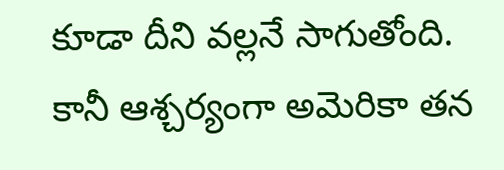కూడా దీని వల్లనే సాగుతోంది. కానీ ఆశ్చర్యంగా అమెరికా తన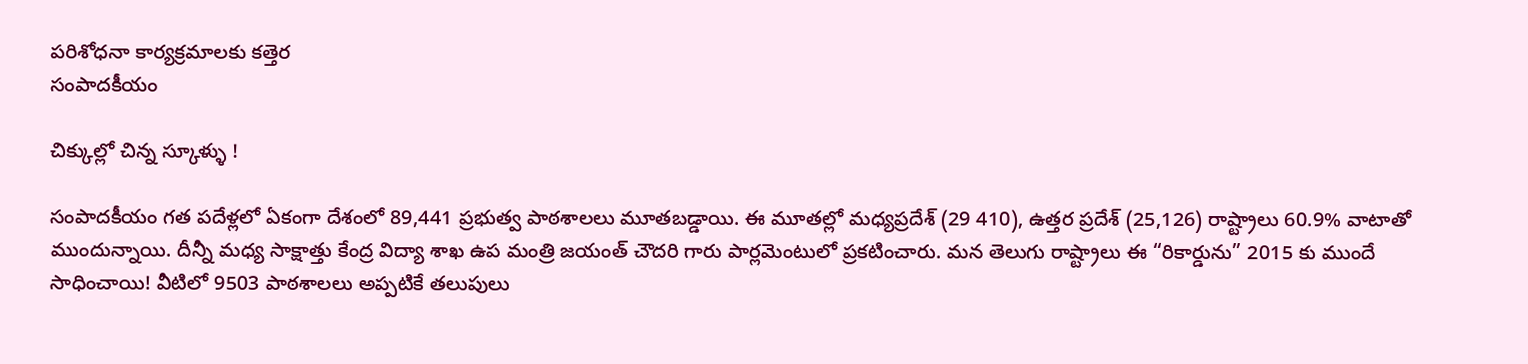పరిశోధనా కార్యక్రమాలకు కత్తెర
సంపాదకీయం

చిక్కుల్లో చిన్న స్కూళ్ళు !

సంపాదకీయం గత పదేళ్లలో ఏకంగా దేశంలో 89,441 ప్రభుత్వ పాఠశాలలు మూతబడ్డాయి. ఈ మూతల్లో మధ్యప్రదేశ్ (29 410), ఉత్తర ప్రదేశ్ (25,126) రాష్ట్రాలు 60.9% వాటాతో ముందున్నాయి. దీన్నీ మధ్య సాక్షాత్తు కేంద్ర విద్యా శాఖ ఉప మంత్రి జయంత్ చౌదరి గారు పార్లమెంటులో ప్రకటించారు. మన తెలుగు రాష్ట్రాలు ఈ “రికార్డును” 2015 కు ముందే సాధించాయి! వీటిలో 9503 పాఠశాలలు అప్పటికే తలుపులు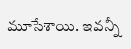మూసేశాయి. ఇవన్నీ